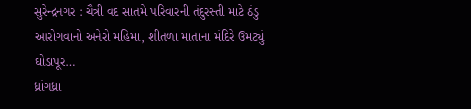સુરેન્દ્રનગર : ચૈત્રી વદ સાતમે પરિવારની તંદુરસ્તી માટે ઠંડુ આરોગવાનો અનેરો મહિમા, શીતળા માતાના મંદિરે ઉમટ્યું ઘોડાપૂર…
ધ્રાંગધ્રા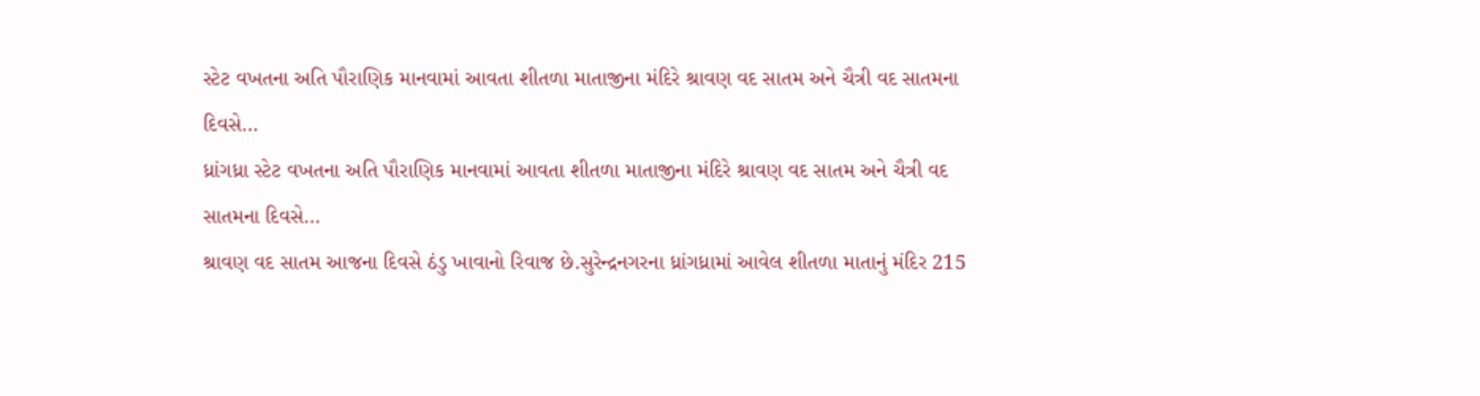સ્ટેટ વખતના અતિ પૌરાણિક માનવામાં આવતા શીતળા માતાજીના મંદિરે શ્રાવણ વદ સાતમ અને ચૈત્રી વદ સાતમના દિવસે…
ધ્રાંગધ્રા સ્ટેટ વખતના અતિ પૌરાણિક માનવામાં આવતા શીતળા માતાજીના મંદિરે શ્રાવણ વદ સાતમ અને ચૈત્રી વદ સાતમના દિવસે…
શ્રાવણ વદ સાતમ આજના દિવસે ઠંડુ ખાવાનો રિવાજ છે.સુરેન્દ્રનગરના ધ્રાંગધ્રામાં આવેલ શીતળા માતાનું મંદિર 215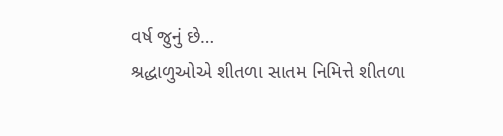વર્ષ જુનું છે…
શ્રદ્ધાળુઓએ શીતળા સાતમ નિમિત્તે શીતળા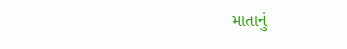માતાનું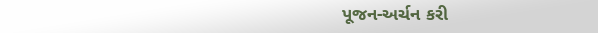પૂજન-અર્ચન કરી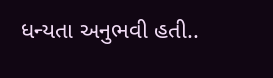ધન્યતા અનુભવી હતી..